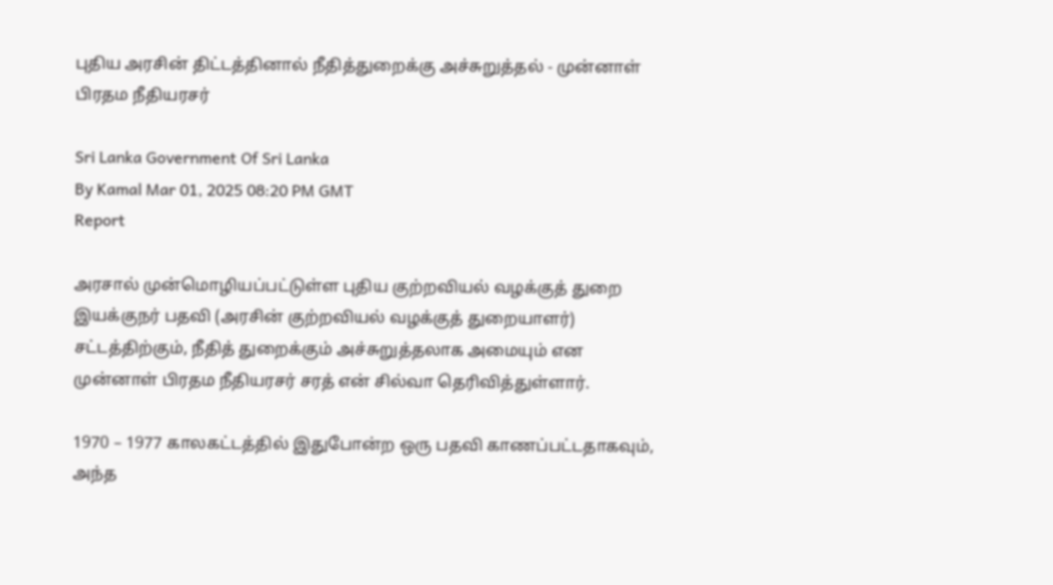புதிய அரசின் திட்டத்தினால் நீதித்துறைக்கு அச்சுறுத்தல் - முன்னாள் பிரதம நீதியரசர்

Sri Lanka Government Of Sri Lanka
By Kamal Mar 01, 2025 08:20 PM GMT
Report

அரசால் முன்மொழியப்பட்டுள்ள புதிய குற்றவியல் வழக்குத் துறை இயக்குநர் பதவி (அரசின் குற்றவியல் வழக்குத் துறையாளர்) சட்டத்திற்கும், நீதித் துறைக்கும் அச்சுறுத்தலாக அமையும் என முன்னாள் பிரதம நீதியரசர் சரத் என் சில்வா தெரிவித்துள்ளார்.

1970 – 1977 காலகட்டத்தில் இதுபோன்ற ஒரு பதவி காணப்பட்டதாகவும், அந்த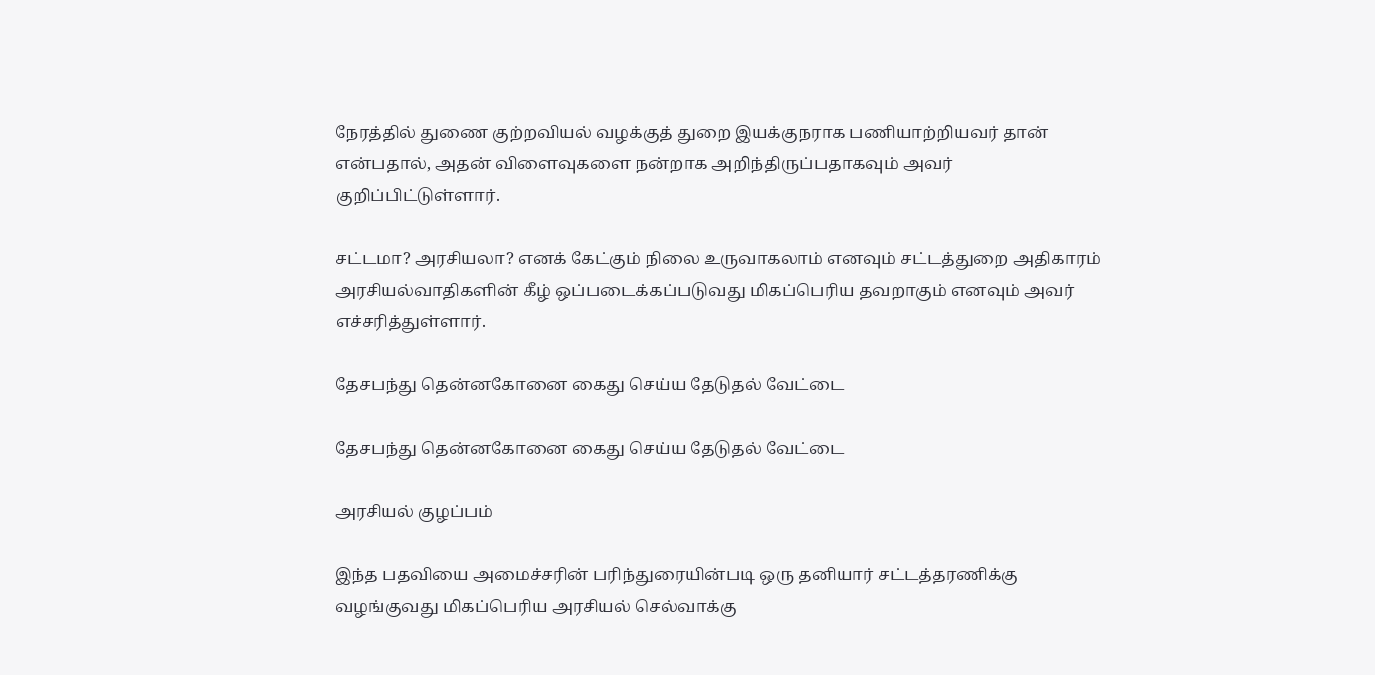நேரத்தில் துணை குற்றவியல் வழக்குத் துறை இயக்குநராக பணியாற்றியவர் தான் என்பதால், அதன் விளைவுகளை நன்றாக அறிந்திருப்பதாகவும் அவர் குறிப்பிட்டுள்ளார்.

சட்டமா? அரசியலா? எனக் கேட்கும் நிலை உருவாகலாம் எனவும் சட்டத்துறை அதிகாரம் அரசியல்வாதிகளின் கீழ் ஒப்படைக்கப்படுவது மிகப்பெரிய தவறாகும் எனவும் அவர் எச்சரித்துள்ளார்.

தேசபந்து தென்னகோனை கைது செய்ய தேடுதல் வேட்டை

தேசபந்து தென்னகோனை கைது செய்ய தேடுதல் வேட்டை

அரசியல் குழப்பம்

இந்த பதவியை அமைச்சரின் பரிந்துரையின்படி ஒரு தனியார் சட்டத்தரணிக்கு வழங்குவது மிகப்பெரிய அரசியல் செல்வாக்கு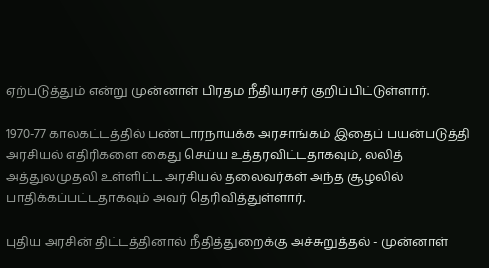ஏற்படுத்தும் என்று முன்னாள் பிரதம நீதியரசர் குறிப்பிட்டுள்ளார்.

1970-77 காலகட்டத்தில் பண்டாரநாயக்க அரசாங்கம் இதைப் பயன்படுத்தி அரசியல் எதிரிகளை கைது செய்ய உத்தரவிட்டதாகவும், லலித் அத்துலமுதலி உள்ளிட்ட அரசியல் தலைவர்கள் அந்த சூழலில் பாதிக்கப்பட்டதாகவும் அவர் தெரிவித்துள்ளார்.

புதிய அரசின் திட்டத்தினால் நீதித்துறைக்கு அச்சுறுத்தல் - முன்னாள்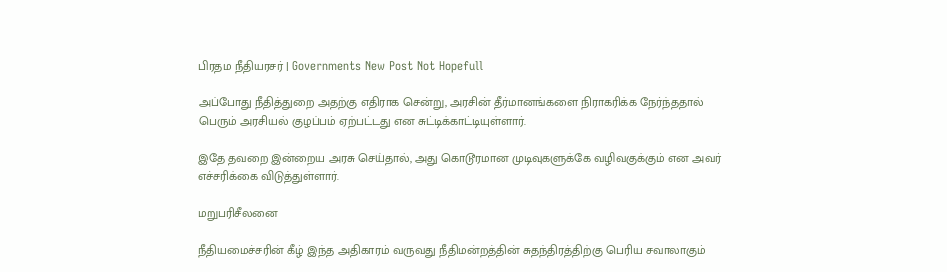பிரதம நீதியரசர் | Governments New Post Not Hopefull

அப்போது நீதித்துறை அதற்கு எதிராக சென்று, அரசின் தீர்மானங்களை நிராகரிக்க நேர்ந்ததால் பெரும் அரசியல் குழப்பம் ஏற்பட்டது என சுட்டிக்காட்டியுள்ளார்.

இதே தவறை இன்றைய அரசு செய்தால், அது கொடூரமான முடிவுகளுக்கே வழிவகுக்கும் என அவர் எச்சரிக்கை விடுத்துள்ளார்.

மறுபரிசீலனை

நீதியமைச்சரின் கீழ் இந்த அதிகாரம் வருவது நீதிமன்றத்தின் சுதந்திரத்திற்கு பெரிய சவாலாகும்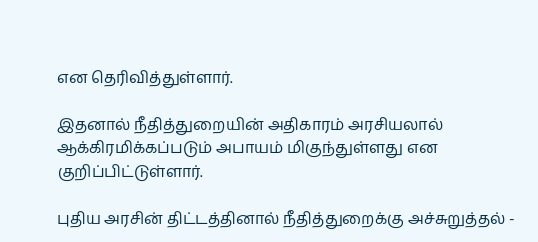என தெரிவித்துள்ளார்.

இதனால் நீதித்துறையின் அதிகாரம் அரசியலால் ஆக்கிரமிக்கப்படும் அபாயம் மிகுந்துள்ளது என குறிப்பிட்டுள்ளார்.

புதிய அரசின் திட்டத்தினால் நீதித்துறைக்கு அச்சுறுத்தல் -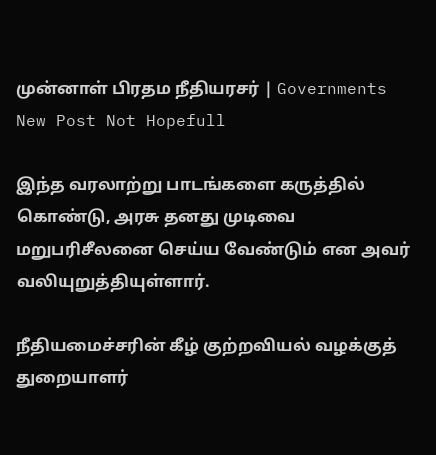முன்னாள் பிரதம நீதியரசர் | Governments New Post Not Hopefull

இந்த வரலாற்று பாடங்களை கருத்தில் கொண்டு, அரசு தனது முடிவை மறுபரிசீலனை செய்ய வேண்டும் என அவர் வலியுறுத்தியுள்ளார்.

நீதியமைச்சரின் கீழ் குற்றவியல் வழக்குத் துறையாளர்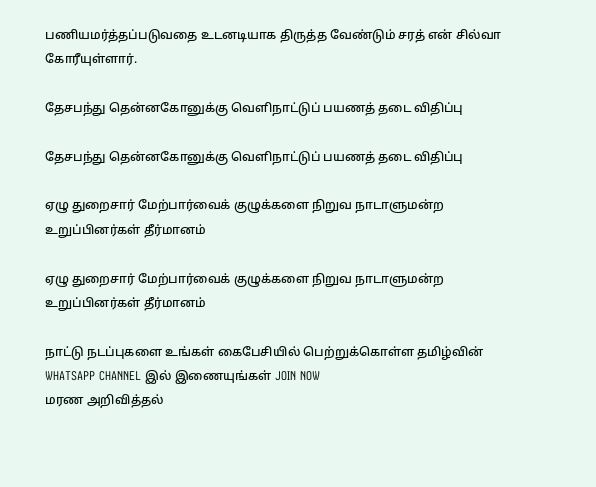பணியமர்த்தப்படுவதை உடனடியாக திருத்த வேண்டும் சரத் என் சில்வா கோரீயுள்ளார்.

தேசபந்து தென்னகோனுக்கு வெளிநாட்டுப் பயணத் தடை விதிப்பு

தேசபந்து தென்னகோனுக்கு வெளிநாட்டுப் பயணத் தடை விதிப்பு

ஏழு துறைசார் மேற்பார்வைக் குழுக்களை நிறுவ நாடாளுமன்ற உறுப்பினர்கள் தீர்மானம்

ஏழு துறைசார் மேற்பார்வைக் குழுக்களை நிறுவ நாடாளுமன்ற உறுப்பினர்கள் தீர்மானம்

நாட்டு நடப்புகளை உங்கள் கைபேசியில் பெற்றுக்கொள்ள தமிழ்வின் WHATSAPP CHANNEL இல் இணையுங்கள் JOIN NOW
மரண அறிவித்தல்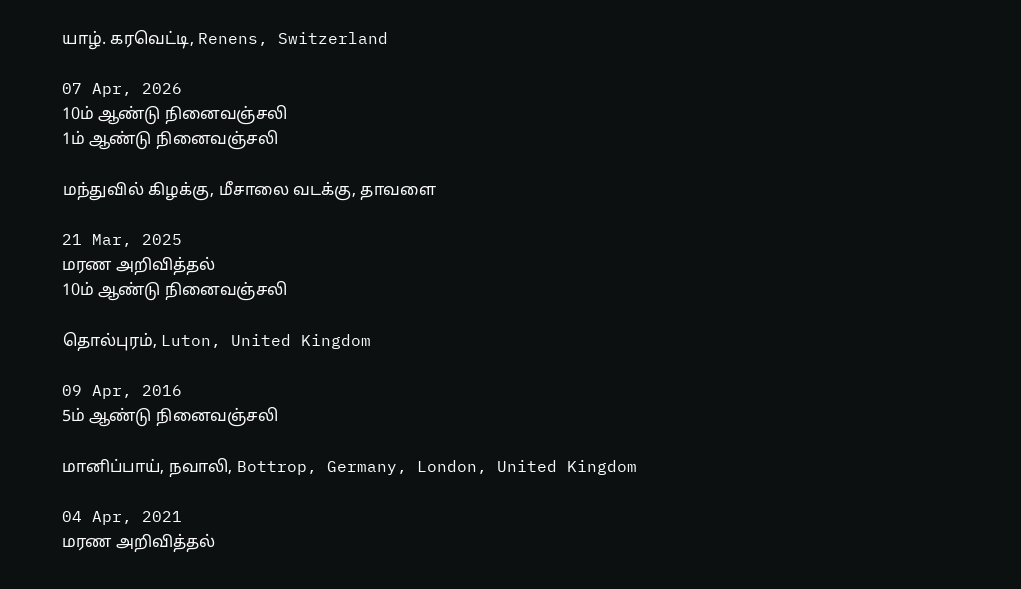யாழ். கரவெட்டி, Renens, Switzerland

07 Apr, 2026
10ம் ஆண்டு நினைவஞ்சலி
1ம் ஆண்டு நினைவஞ்சலி

மந்துவில் கிழக்கு, மீசாலை வடக்கு, தாவளை

21 Mar, 2025
மரண அறிவித்தல்
10ம் ஆண்டு நினைவஞ்சலி

தொல்புரம், Luton, United Kingdom

09 Apr, 2016
5ம் ஆண்டு நினைவஞ்சலி

மானிப்பாய், நவாலி, Bottrop, Germany, London, United Kingdom

04 Apr, 2021
மரண அறிவித்தல்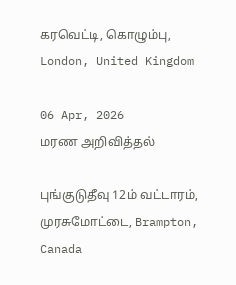கரவெட்டி, கொழும்பு, London, United Kingdom

06 Apr, 2026
மரண அறிவித்தல்

புங்குடுதீவு 12ம் வட்டாரம், முரசுமோட்டை, Brampton, Canada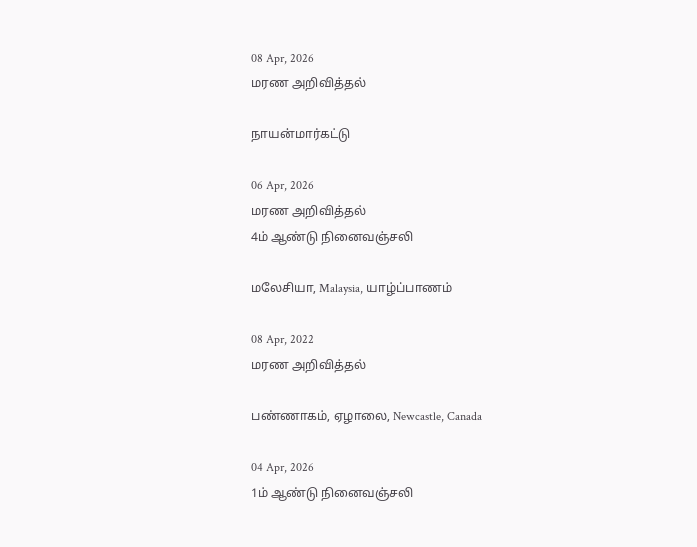08 Apr, 2026
மரண அறிவித்தல்

நாயன்மார்கட்டு

06 Apr, 2026
மரண அறிவித்தல்
4ம் ஆண்டு நினைவஞ்சலி

மலேசியா, Malaysia, யாழ்ப்பாணம்

08 Apr, 2022
மரண அறிவித்தல்

பண்ணாகம், ஏழாலை, Newcastle, Canada

04 Apr, 2026
1ம் ஆண்டு நினைவஞ்சலி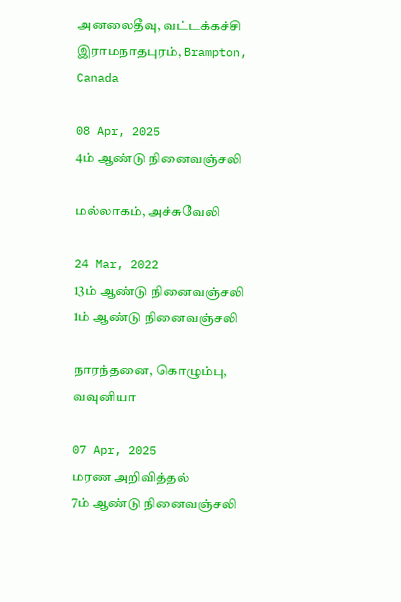அனலைதீவு, வட்டக்கச்சி இராமநாதபுரம், Brampton, Canada

08 Apr, 2025
4ம் ஆண்டு நினைவஞ்சலி

மல்லாகம், அச்சுவேலி

24 Mar, 2022
13ம் ஆண்டு நினைவஞ்சலி
1ம் ஆண்டு நினைவஞ்சலி

நாரந்தனை, கொழும்பு, வவுனியா

07 Apr, 2025
மரண அறிவித்தல்
7ம் ஆண்டு நினைவஞ்சலி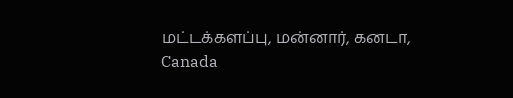மட்டக்களப்பு, மன்னார், கனடா, Canada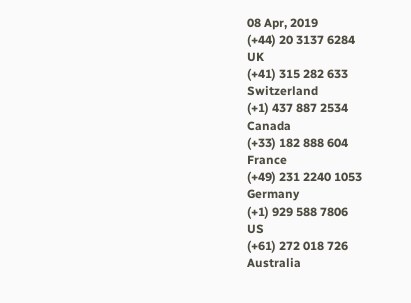08 Apr, 2019
(+44) 20 3137 6284
UK
(+41) 315 282 633
Switzerland
(+1) 437 887 2534
Canada
(+33) 182 888 604
France
(+49) 231 2240 1053
Germany
(+1) 929 588 7806
US
(+61) 272 018 726
Australia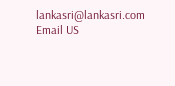lankasri@lankasri.com
Email US